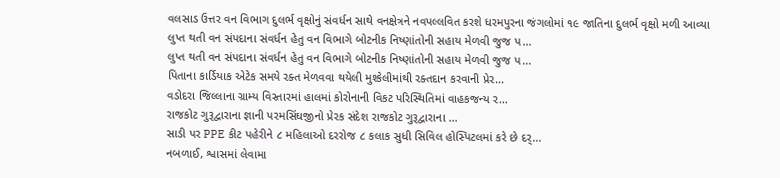વલસાડ ઉત્તર વન વિભાગ દુલર્ભ વૃક્ષોનું સંવર્ધન સાથે વનક્ષેત્રને નવપલ્લવિત કરશે ધરમપુરના જંગલોમાં ૧૯ જાતિના દુલર્ભ વૃક્ષો મળી આવ્યા
લુપ્ત થતી વન સંપદાના સંવર્ધન હેતુ વન વિભાગે બોટનીક નિષ્ણાંતોની સહાય મેળવી જુજ પ...
લુપ્ત થતી વન સંપદાના સંવર્ધન હેતુ વન વિભાગે બોટનીક નિષ્ણાંતોની સહાય મેળવી જુજ પ...
પિતાના કાર્ડિયાક એટેક સમયે રક્ત મેળવવા થયેલી મુશ્કેલીમાંથી રક્તદાન કરવાની પ્રેર...
વડોદરા જિલ્લાના ગ્રામ્ય વિસ્તારમાં હાલમાં કોરોનાની વિકટ પરિસ્થિતિમાં વાહકજન્ય ર...
રાજકોટ ગુરૂદ્વારાના જ્ઞાની પરમસિંઘજીનો પ્રેરક સંદેશ રાજકોટ ગુરૂદ્વારાના ...
સાડી પર PPE કીટ પહેરીને ૮ મહિલાઓ દરરોજ ૮ કલાક સુધી સિવિલ હોસ્પિટલમાં કરે છે દર્...
નબળાઈ, શ્વાસમાં લેવામા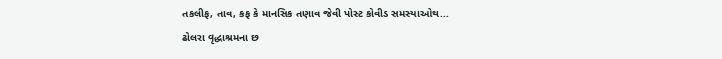તકલીફ, તાવ, કફ કે માનસિક તણાવ જેવી પોસ્ટ કોવીડ સમસ્યાઓથ...
ઢોલરા વૃદ્ધાશ્રમના છ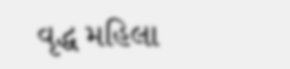વૃદ્ધ મહિલા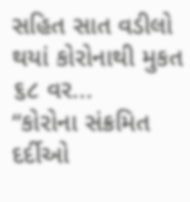સહિત સાત વડીલો થયાં કોરોનાથી મુકત ૬૮ વર...
“કોરોના સંક્રમિત દર્દીઓ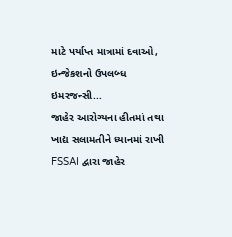માટે પર્યાપ્ત માત્રામાં દવાઓ, ઇન્જેકશનો ઉપલબ્ધ ઇમરજન્સી...
જાહેર આરોગ્યના હીતમાં તથા ખાદ્ય સલામતીને ધ્યાનમાં રાખી FSSAI દ્વારા જાહેર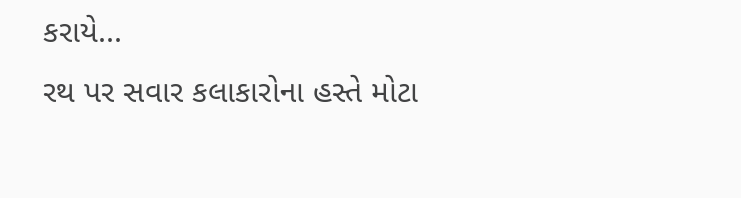કરાયે...
રથ પર સવાર કલાકારોના હસ્તે મોટા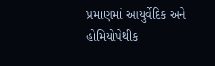પ્રમાણમાં આયુર્વેદિક અને હોમિયોપેથીક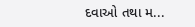દવાઓ તથા મ...